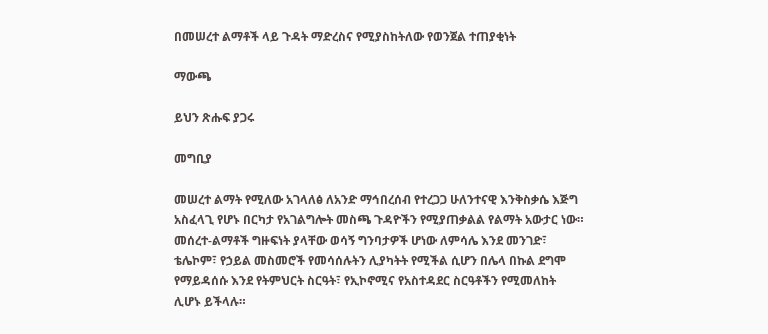በመሠረተ ልማቶች ላይ ጉዳት ማድረስና የሚያስከትለው የወንጀል ተጠያቂነት

ማውጫ

ይህን ጽሑፍ ያጋሩ

መግቢያ

መሠረተ ልማት የሚለው አገላለፅ ለአንድ ማኅበረሰብ የተረጋጋ ሁለንተናዊ እንቅስቃሴ እጅግ አስፈላጊ የሆኑ በርካታ የአገልግሎት መስጫ ጉዳዮችን የሚያጠቃልል የልማት አውታር ነው። መሰረተ-ልማቶች ግዙፍነት ያላቸው ወሳኝ ግንባታዎች ሆነው ለምሳሌ እንደ መንገድ፣ ቴሌኮም፣ የኃይል መስመሮች የመሳሰሉትን ሊያካትት የሚችል ሲሆን በሌላ በኩል ደግሞ የማይዳሰሱ እንደ የትምህርት ስርዓት፣ የኢኮኖሚና የአስተዳደር ስርዓቶችን የሚመለከት ሊሆኑ ይችላሉ።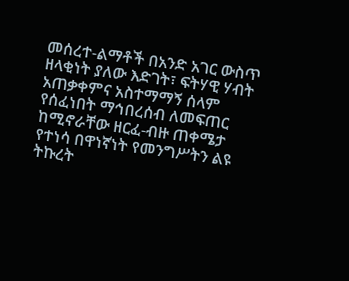መሰረተ-ልማቶች በአንድ አገር ውስጥ ዘላቂነት ያለው እድገት፣ ፍትሃዊ ሃብት አጠቃቀምና አስተማማኝ ሰላም የሰፈነበት ማኅበረሰብ ለመፍጠር ከሚኖራቸው ዘርፈ-ብዙ ጠቀሜታ የተነሳ በዋነኛነት የመንግሥትን ልዩ ትኩረት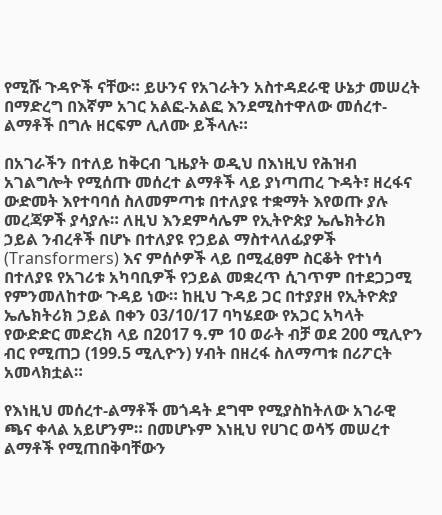የሚሹ ጉዳዮች ናቸው። ይሁንና የአገራትን አስተዳደራዊ ሁኔታ መሠረት በማድረግ በእኛም አገር አልፎ-አልፎ እንደሚስተዋለው መሰረተ-ልማቶች በግሉ ዘርፍም ሊለሙ ይችላሉ።

በአገራችን በተለይ ከቅርብ ጊዜያት ወዲህ በእነዚህ የሕዝብ አገልግሎት የሚሰጡ መሰረተ ልማቶች ላይ ያነጣጠረ ጉዳት፣ ዘረፋና ውድመት እየተባባሰ ስለመምጣቱ በተለያዩ ተቋማት እየወጡ ያሉ መረጃዎች ያሳያሉ። ለዚህ እንደምሳሌም የኢትዮጵያ ኤሌክትሪክ ኃይል ንብረቶች በሆኑ በተለያዩ የኃይል ማስተላለፊያዎች (Transformers) እና ምሰሶዎች ላይ በሚፈፀም ስርቆት የተነሳ በተለያዩ የአገሪቱ አካባቢዎች የኃይል መቋረጥ ሲገጥም በተደጋጋሚ የምንመለከተው ጉዳይ ነው። ከዚህ ጉዳይ ጋር በተያያዘ የኢትዮጵያ ኤሌክትሪክ ኃይል በቀን 03/10/17 ባካሄደው የአጋር አካላት የውድድር መድረክ ላይ በ2017 ዓ.ም 10 ወራት ብቻ ወደ 200 ሚሊዮን ብር የሚጠጋ (199.5 ሚሊዮን) ሃብት በዘረፋ ስለማጣቱ በሪፖርት አመላክቷል።

የእነዚህ መሰረተ-ልማቶች መጎዳት ደግሞ የሚያስከትለው አገራዊ ጫና ቀላል አይሆንም። በመሆኑም እነዚህ የሀገር ወሳኝ መሠረተ ልማቶች የሚጠበቅባቸውን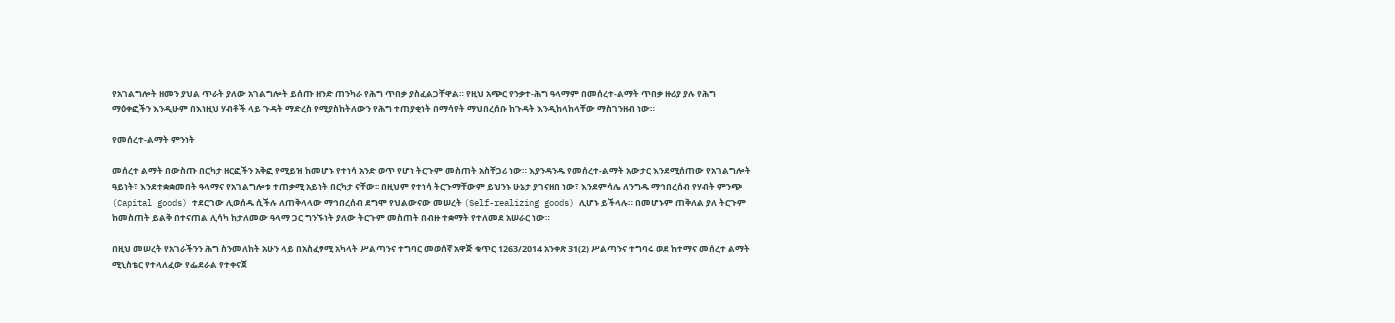የአገልግሎት ዘመን ያህል ጥራት ያለው አገልግሎት ይሰጡ ዘንድ ጠንካራ የሕግ ጥበቃ ያስፈልጋቸዋል። የዚህ አጭር የንቃተ-ሕግ ዓላማም በመሰረተ-ልማት ጥበቃ ዙሪያ ያሉ የሕግ ማዕቀፎችን እንዲሁም በእነዚህ ሃብቶች ላይ ጉዳት ማድረስ የሚያስከትለውን የሕግ ተጠያቂነት በማሳየት ማህበረሰቡ ከጉዳት እንዲከላከላቸው ማስገንዘብ ነው።

የመሰረተ-ልማት ምንነት

መሰረተ ልማት በውስጡ በርካታ ዘርፎችን አቅፎ የሚይዝ ከመሆኑ የተነሳ አንድ ወጥ የሆነ ትርጉም መስጠት አስቸጋሪ ነው። እያንዳንዱ የመሰረተ-ልማት አውታር እንደሚሰጠው የአገልግሎት ዓይነት፣ እንደተቋቋመበት ዓላማና የአገልግሎቱ ተጠቃሚ አይነት በርካታ ናቸው፡፡ በዚህም የተነሳ ትርጉማቸውም ይህንኑ ሁኔታ ያገናዘበ ነው፣ እንደምሳሌ ለንግዱ ማኅበረሰብ የሃብት ምንጭ (Capital goods) ተደርገው ሊወሰዱ ሲችሉ ለጠቅላላው ማኅበረሰብ ደግሞ የህልውናው መሠረት (Self-realizing goods) ሊሆኑ ይችላሉ። በመሆኑም ጠቅለል ያለ ትርጉም ከመስጠት ይልቅ በተናጠል ሊሳካ ከታለመው ዓላማ ጋር ግንኙነት ያለው ትርጉም መስጠት በብዙ ተቋማት የተለመደ አሠራር ነው።

በዚህ መሠረት የአገራችንን ሕግ ስንመለከት አሁን ላይ በአስፈፃሚ አካላት ሥልጣንና ተግባር መወሰኛ አዋጅ ቁጥር 1263/2014 አንቀጽ 31(2) ሥልጣንና ተግባሩ ወደ ከተማና መሰረተ ልማት ሚኒስቴር የተላለፈው የፌደራል የተቀናጀ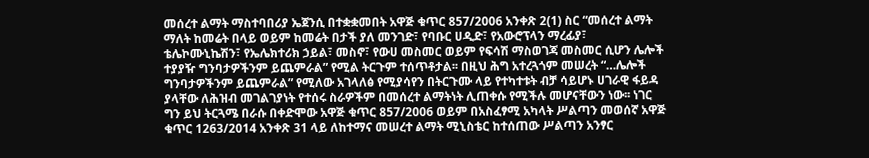መሰረተ ልማት ማስተባበሪያ ኤጀንሲ በተቋቋመበት አዋጅ ቁጥር 857/2006 አንቀጽ 2(1) ስር “መሰረተ ልማት ማለት ከመሬት በላይ ወይም ከመሬት በታች ያለ መንገድ፣ የባቡር ሀዲድ፣ የአውሮፕላን ማረፊያ፣ ቴሌኮሙኒኬሽን፣ የኤሌክተሪክ ኃይል፣ መስኖ፣ የውሀ መስመር ወይም የፍሳሽ ማስወገጃ መስመር ሲሆን ሌሎች ተያያዥ ግንባታዎችንም ይጨምራል” የሚል ትርጉም ተሰጥቶታል፡፡ በዚህ ሕግ አተረጓጎም መሠረት “…ሌሎች ግንባታዎችንም ይጨምራል” የሚለው አገላለፅ የሚያሳየን በትርጉሙ ላይ የተካተቱት ብቻ ሳይሆኑ ሀገራዊ ፋይዳ ያላቸው ለሕዝብ መገልገያነት የተሰሩ ስራዎችም በመሰረተ ልማትነት ሊጠቀሱ የሚችሉ መሆናቸውን ነው፡፡ ነገር ግን ይህ ትርጓሜ በራሱ በቀድሞው አዋጅ ቁጥር 857/2006 ወይም በአስፈፃሚ አካላት ሥልጣን መወሰኛ አዋጅ ቁጥር 1263/2014 አንቀጽ 31 ላይ ለከተማና መሠረተ ልማት ሚኒስቴር ከተሰጠው ሥልጣን አንፃር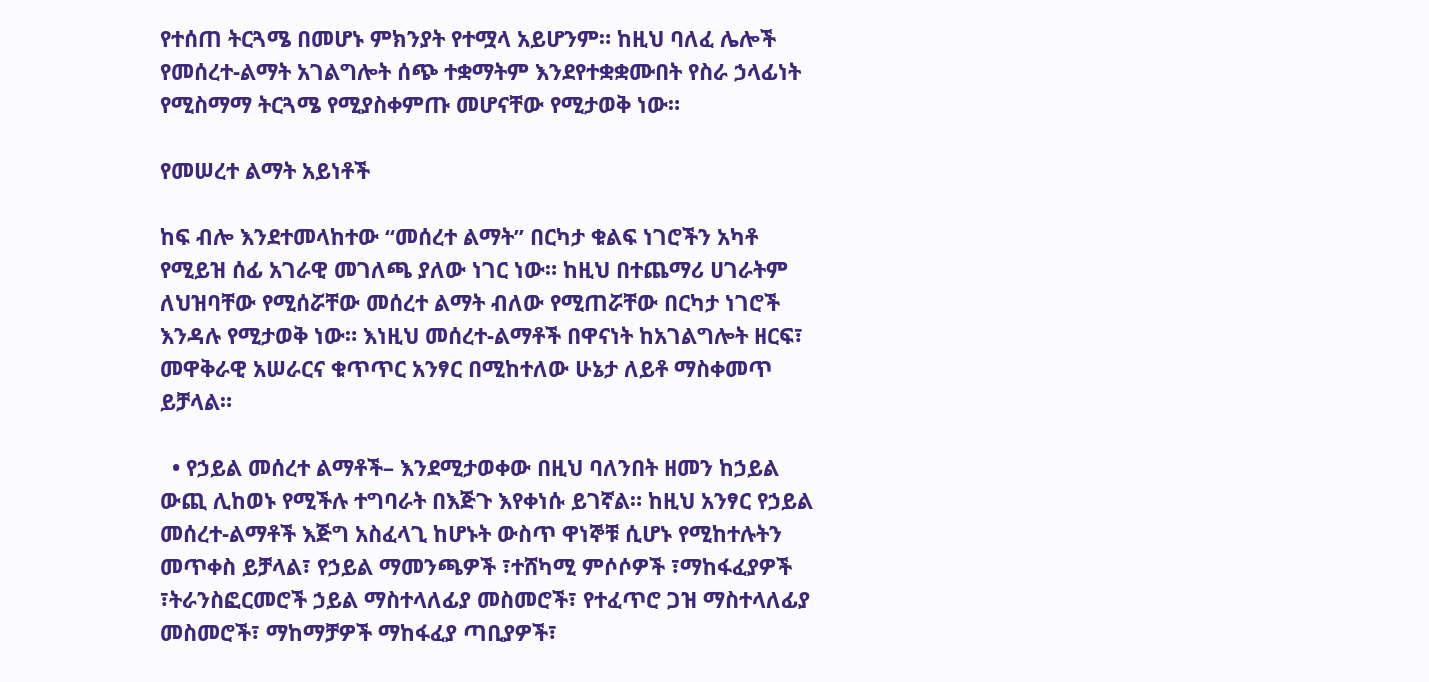የተሰጠ ትርጓሜ በመሆኑ ምክንያት የተሟላ አይሆንም። ከዚህ ባለፈ ሌሎች የመሰረተ-ልማት አገልግሎት ሰጭ ተቋማትም እንደየተቋቋሙበት የስራ ኃላፊነት የሚስማማ ትርጓሜ የሚያስቀምጡ መሆናቸው የሚታወቅ ነው።

የመሠረተ ልማት አይነቶች

ከፍ ብሎ እንደተመላከተው “መሰረተ ልማት” በርካታ ቁልፍ ነገሮችን አካቶ የሚይዝ ሰፊ አገራዊ መገለጫ ያለው ነገር ነው። ከዚህ በተጨማሪ ሀገራትም ለህዝባቸው የሚሰሯቸው መሰረተ ልማት ብለው የሚጠሯቸው በርካታ ነገሮች እንዳሉ የሚታወቅ ነው። እነዚህ መሰረተ-ልማቶች በዋናነት ከአገልግሎት ዘርፍ፣ መዋቅራዊ አሠራርና ቁጥጥር አንፃር በሚከተለው ሁኔታ ለይቶ ማስቀመጥ ይቻላል።

  • የኃይል መሰረተ ልማቶች– እንደሚታወቀው በዚህ ባለንበት ዘመን ከኃይል ውጪ ሊከወኑ የሚችሉ ተግባራት በእጅጉ እየቀነሱ ይገኛል። ከዚህ አንፃር የኃይል መሰረተ-ልማቶች እጅግ አስፈላጊ ከሆኑት ውስጥ ዋነኞቹ ሲሆኑ የሚከተሉትን መጥቀስ ይቻላል፣ የኃይል ማመንጫዎች ፣ተሸካሚ ምሶሶዎች ፣ማከፋፈያዎች ፣ትራንስፎርመሮች ኃይል ማስተላለፊያ መስመሮች፣ የተፈጥሮ ጋዝ ማስተላለፊያ መስመሮች፣ ማከማቻዎች ማከፋፈያ ጣቢያዎች፣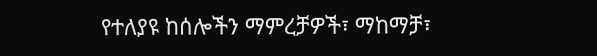የተለያዩ ከሰሎችን ማምረቻዎች፣ ማከማቻ፣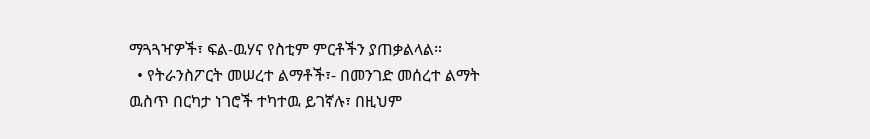ማጓጓዣዎች፣ ፍል-ዉሃና የስቲም ምርቶችን ያጠቃልላል።
  • የትራንስፖርት መሠረተ ልማቶች፣- በመንገድ መሰረተ ልማት ዉስጥ በርካታ ነገሮች ተካተዉ ይገኛሉ፣ በዚህም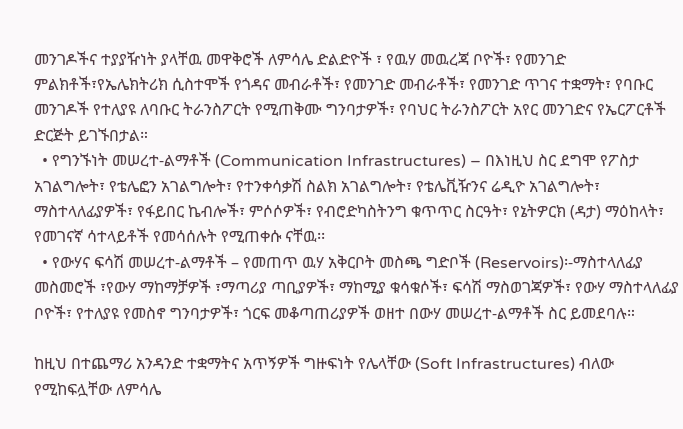መንገዶችና ተያያዥነት ያላቸዉ መዋቅሮች ለምሳሌ ድልድዮች ፣ የዉሃ መዉረጃ ቦዮች፣ የመንገድ ምልክቶች፣የኤሌክትሪክ ሲስተሞች የጎዳና መብራቶች፣ የመንገድ መብራቶች፣ የመንገድ ጥገና ተቋማት፣ የባቡር መንገዶች የተለያዩ ለባቡር ትራንስፖርት የሚጠቅሙ ግንባታዎች፣ የባህር ትራንስፖርት አየር መንገድና የኤርፖርቶች ድርጅት ይገኙበታል።
  • የግንኙነት መሠረተ-ልማቶች (Communication Infrastructures) – በእነዚህ ስር ደግሞ የፖስታ አገልግሎት፣ የቴሌፎን አገልግሎት፣ የተንቀሳቃሽ ስልክ አገልግሎት፣ የቴሌቪዥንና ሬዲዮ አገልግሎት፣ ማስተላለፊያዎች፣ የፋይበር ኬብሎች፣ ምሶሶዎች፣ የብሮድካስትንግ ቁጥጥር ስርዓት፣ የኔትዎርክ (ዳታ) ማዕከላት፣ የመገናኛ ሳተላይቶች የመሳሰሉት የሚጠቀሱ ናቸዉ፡፡
  • የውሃና ፍሳሽ መሠረተ-ልማቶች – የመጠጥ ዉሃ አቅርቦት መስጫ ግድቦች (Reservoirs)፡-ማስተላለፊያ መስመሮች ፣የውሃ ማከማቻዎች ፣ማጣሪያ ጣቢያዎች፣ ማከሚያ ቁሳቁሶች፣ ፍሳሽ ማስወገጃዎች፣ የውሃ ማስተላለፊያ ቦዮች፣ የተለያዩ የመስኖ ግንባታዎች፣ ጎርፍ መቆጣጠሪያዎች ወዘተ በውሃ መሠረተ-ልማቶች ስር ይመደባሉ።

ከዚህ በተጨማሪ አንዳንድ ተቋማትና አጥኝዎች ግዙፍነት የሌላቸው (Soft Infrastructures) ብለው የሚከፍሏቸው ለምሳሌ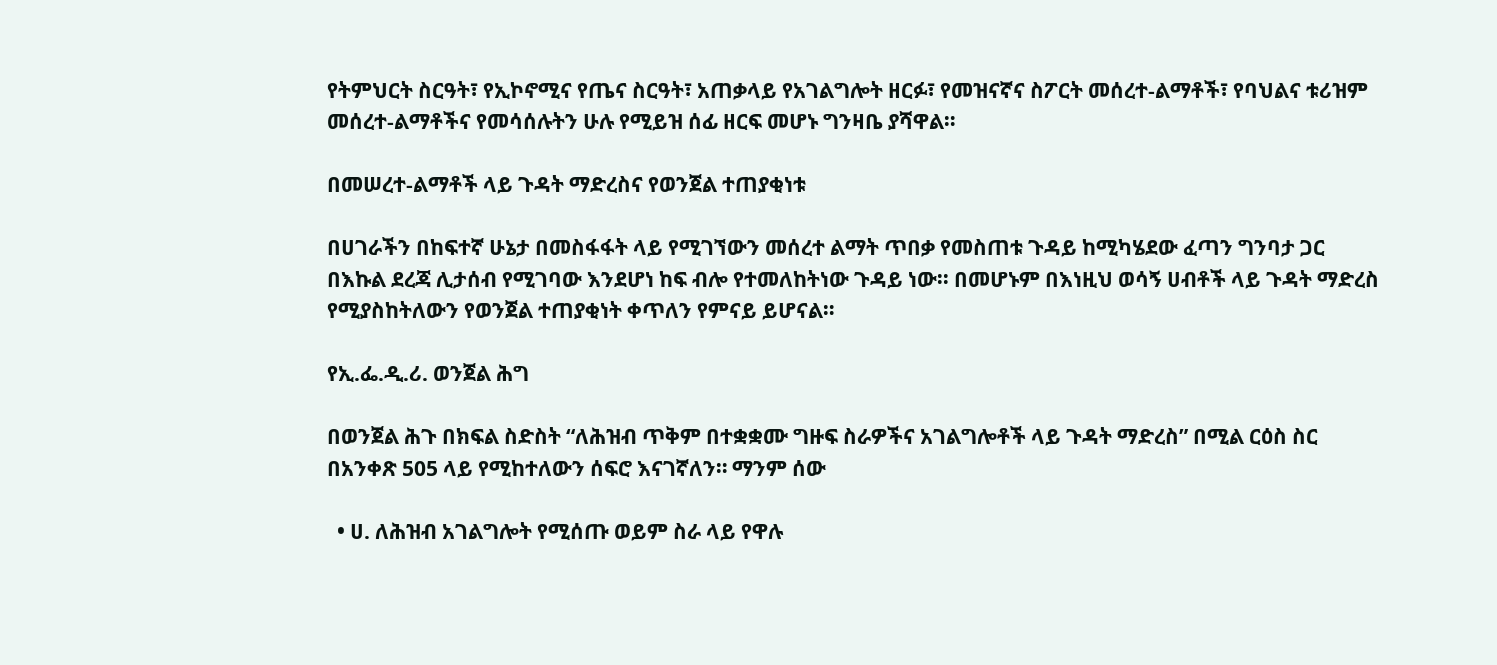የትምህርት ስርዓት፣ የኢኮኖሚና የጤና ስርዓት፣ አጠቃላይ የአገልግሎት ዘርፉ፣ የመዝናኛና ስፖርት መሰረተ-ልማቶች፣ የባህልና ቱሪዝም መሰረተ-ልማቶችና የመሳሰሉትን ሁሉ የሚይዝ ሰፊ ዘርፍ መሆኑ ግንዛቤ ያሻዋል።

በመሠረተ-ልማቶች ላይ ጉዳት ማድረስና የወንጀል ተጠያቂነቱ

በሀገራችን በከፍተኛ ሁኔታ በመስፋፋት ላይ የሚገኘውን መሰረተ ልማት ጥበቃ የመስጠቱ ጉዳይ ከሚካሄደው ፈጣን ግንባታ ጋር በእኩል ደረጃ ሊታሰብ የሚገባው እንደሆነ ከፍ ብሎ የተመለከትነው ጉዳይ ነው፡፡ በመሆኑም በእነዚህ ወሳኝ ሀብቶች ላይ ጉዳት ማድረስ የሚያስከትለውን የወንጀል ተጠያቂነት ቀጥለን የምናይ ይሆናል።

የኢ.ፌ.ዲ.ሪ. ወንጀል ሕግ

በወንጀል ሕጉ በክፍል ስድስት “ለሕዝብ ጥቅም በተቋቋሙ ግዙፍ ስራዎችና አገልግሎቶች ላይ ጉዳት ማድረስ” በሚል ርዕስ ስር በአንቀጽ 505 ላይ የሚከተለውን ሰፍሮ እናገኛለን። ማንም ሰው

  • ሀ. ለሕዝብ አገልግሎት የሚሰጡ ወይም ስራ ላይ የዋሉ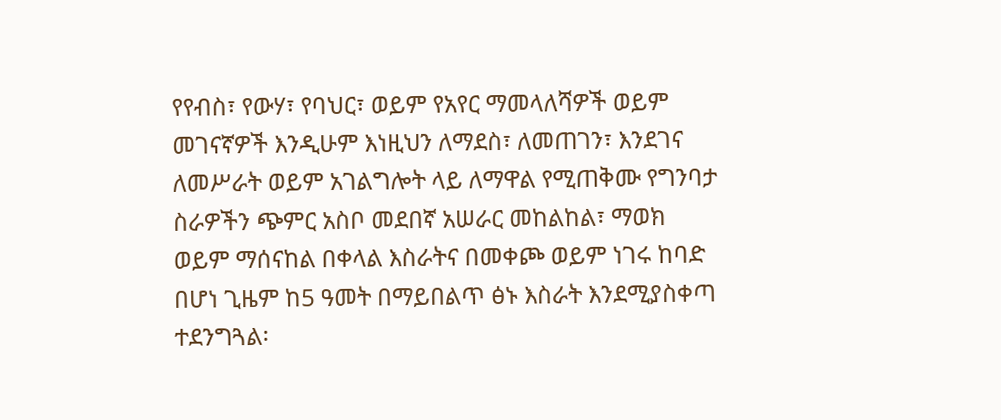የየብስ፣ የውሃ፣ የባህር፣ ወይም የአየር ማመላለሻዎች ወይም መገናኛዎች እንዲሁም እነዚህን ለማደስ፣ ለመጠገን፣ እንደገና ለመሥራት ወይም አገልግሎት ላይ ለማዋል የሚጠቅሙ የግንባታ ስራዎችን ጭምር አስቦ መደበኛ አሠራር መከልከል፣ ማወክ ወይም ማሰናከል በቀላል እስራትና በመቀጮ ወይም ነገሩ ከባድ በሆነ ጊዜም ከ5 ዓመት በማይበልጥ ፅኑ እስራት እንደሚያስቀጣ ተደንግጓል፡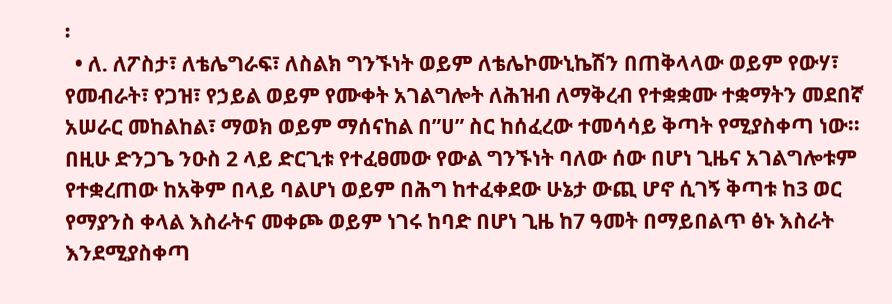፡
  • ለ. ለፖስታ፣ ለቴሌግራፍ፣ ለስልክ ግንኙነት ወይም ለቴሌኮሙኒኬሽን በጠቅላላው ወይም የውሃ፣ የመብራት፣ የጋዝ፣ የኃይል ወይም የሙቀት አገልግሎት ለሕዝብ ለማቅረብ የተቋቋሙ ተቋማትን መደበኛ አሠራር መከልከል፣ ማወክ ወይም ማሰናከል በ”ሀ” ስር ከሰፈረው ተመሳሳይ ቅጣት የሚያስቀጣ ነው፡፡ በዚሁ ድንጋጌ ንዑስ 2 ላይ ድርጊቱ የተፈፀመው የውል ግንኙነት ባለው ሰው በሆነ ጊዜና አገልግሎቱም የተቋረጠው ከአቅም በላይ ባልሆነ ወይም በሕግ ከተፈቀደው ሁኔታ ውጪ ሆኖ ሲገኝ ቅጣቱ ከ3 ወር የማያንስ ቀላል እስራትና መቀጮ ወይም ነገሩ ከባድ በሆነ ጊዜ ከ7 ዓመት በማይበልጥ ፅኑ እስራት እንደሚያስቀጣ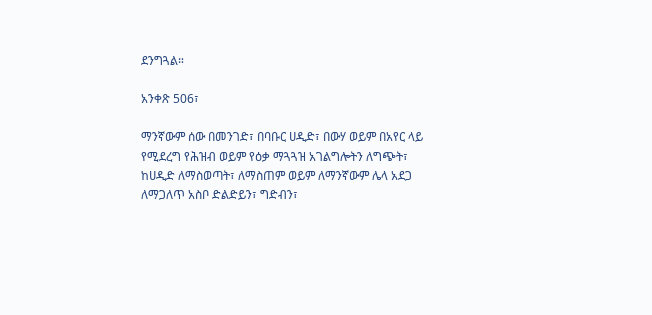ደንግጓል።

አንቀጽ 506፣

ማንኛውም ሰው በመንገድ፣ በባቡር ሀዲድ፣ በውሃ ወይም በአየር ላይ የሚደረግ የሕዝብ ወይም የዕቃ ማጓጓዝ አገልግሎትን ለግጭት፣ ከሀዲድ ለማስወጣት፣ ለማስጠም ወይም ለማንኛውም ሌላ አደጋ ለማጋለጥ አስቦ ድልድይን፣ ግድብን፣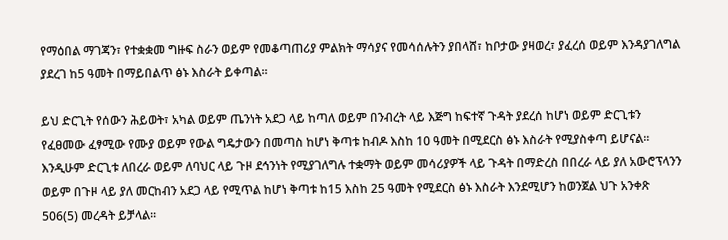የማዕበል ማገጃን፣ የተቋቋመ ግዙፍ ስራን ወይም የመቆጣጠሪያ ምልክት ማሳያና የመሳሰሉትን ያበላሸ፣ ከቦታው ያዛወረ፣ ያፈረሰ ወይም እንዳያገለግል ያደረገ ከ5 ዓመት በማይበልጥ ፅኑ እስራት ይቀጣል፡፡

ይህ ድርጊት የሰውን ሕይወት፣ አካል ወይም ጤንነት አደጋ ላይ ከጣለ ወይም በንብረት ላይ እጅግ ከፍተኛ ጉዳት ያደረሰ ከሆነ ወይም ድርጊቱን የፈፀመው ፈፃሚው የሙያ ወይም የውል ግዴታውን በመጣስ ከሆነ ቅጣቱ ከብዶ እስከ 10 ዓመት በሚደርስ ፅኑ እስራት የሚያስቀጣ ይሆናል፡፡ እንዲሁም ድርጊቱ ለበረራ ወይም ለባህር ላይ ጉዞ ደኅንነት የሚያገለግሉ ተቋማት ወይም መሳሪያዎች ላይ ጉዳት በማድረስ በበረራ ላይ ያለ አውሮፕላንን ወይም በጉዞ ላይ ያለ መርከብን አደጋ ላይ የሚጥል ከሆነ ቅጣቱ ከ15 እስከ 25 ዓመት የሚደርስ ፅኑ እስራት እንደሚሆን ከወንጀል ህጉ አንቀጽ 506(5) መረዳት ይቻላል፡፡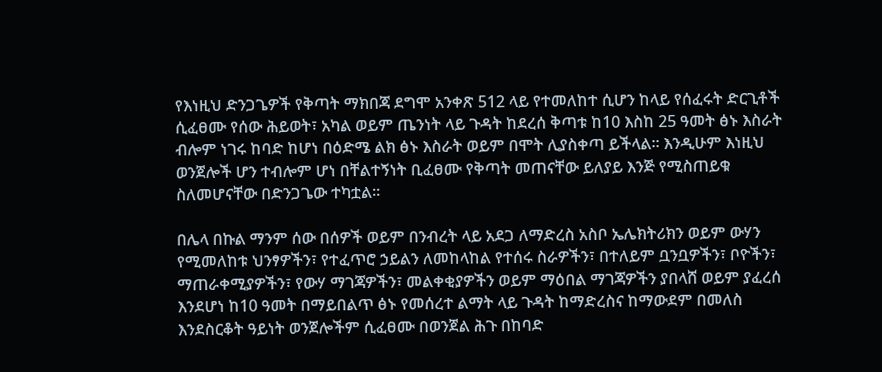የእነዚህ ድንጋጌዎች የቅጣት ማክበጃ ደግሞ አንቀጽ 512 ላይ የተመለከተ ሲሆን ከላይ የሰፈሩት ድርጊቶች ሲፈፀሙ የሰው ሕይወት፣ አካል ወይም ጤንነት ላይ ጉዳት ከደረሰ ቅጣቱ ከ10 እስከ 25 ዓመት ፅኑ እስራት ብሎም ነገሩ ከባድ ከሆነ በዕድሜ ልክ ፅኑ እስራት ወይም በሞት ሊያስቀጣ ይችላል፡፡ እንዲሁም እነዚህ ወንጀሎች ሆን ተብሎም ሆነ በቸልተኝነት ቢፈፀሙ የቅጣት መጠናቸው ይለያይ እንጅ የሚስጠይቁ ስለመሆናቸው በድንጋጌው ተካቷል፡፡

በሌላ በኩል ማንም ሰው በሰዎች ወይም በንብረት ላይ አደጋ ለማድረስ አስቦ ኤሌክትሪክን ወይም ውሃን የሚመለከቱ ህንፃዎችን፣ የተፈጥሮ ኃይልን ለመከላከል የተሰሩ ስራዎችን፣ በተለይም ቧንቧዎችን፣ ቦዮችን፣ ማጠራቀሚያዎችን፣ የውሃ ማገጃዎችን፣ መልቀቂያዎችን ወይም ማዕበል ማገጃዎችን ያበላሸ ወይም ያፈረሰ እንደሆነ ከ10 ዓመት በማይበልጥ ፅኑ የመሰረተ ልማት ላይ ጉዳት ከማድረስና ከማውደም በመለስ እንደስርቆት ዓይነት ወንጀሎችም ሲፈፀሙ በወንጀል ሕጉ በከባድ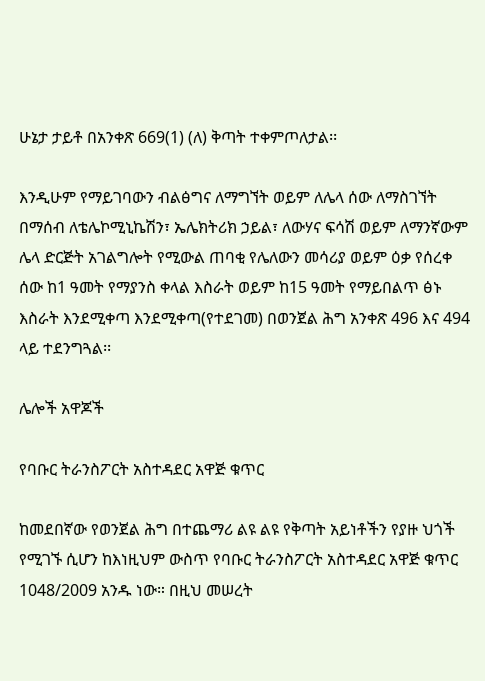ሁኔታ ታይቶ በአንቀጽ 669(1) (ለ) ቅጣት ተቀምጦለታል፡፡

እንዲሁም የማይገባውን ብልፅግና ለማግኘት ወይም ለሌላ ሰው ለማስገኘት በማሰብ ለቴሌኮሚኒኬሽን፣ ኤሌክትሪክ ኃይል፣ ለውሃና ፍሳሽ ወይም ለማንኛውም ሌላ ድርጅት አገልግሎት የሚውል ጠባቂ የሌለውን መሳሪያ ወይም ዕቃ የሰረቀ ሰው ከ1 ዓመት የማያንስ ቀላል እስራት ወይም ከ15 ዓመት የማይበልጥ ፅኑ እስራት እንደሚቀጣ እንደሚቀጣ(የተደገመ) በወንጀል ሕግ አንቀጽ 496 እና 494 ላይ ተደንግጓል፡፡

ሌሎች አዋጆች

የባቡር ትራንስፖርት አስተዳደር አዋጅ ቁጥር

ከመደበኛው የወንጀል ሕግ በተጨማሪ ልዩ ልዩ የቅጣት አይነቶችን የያዙ ህጎች የሚገኙ ሲሆን ከእነዚህም ውስጥ የባቡር ትራንስፖርት አስተዳደር አዋጅ ቁጥር 1048/2009 አንዱ ነው። በዚህ መሠረት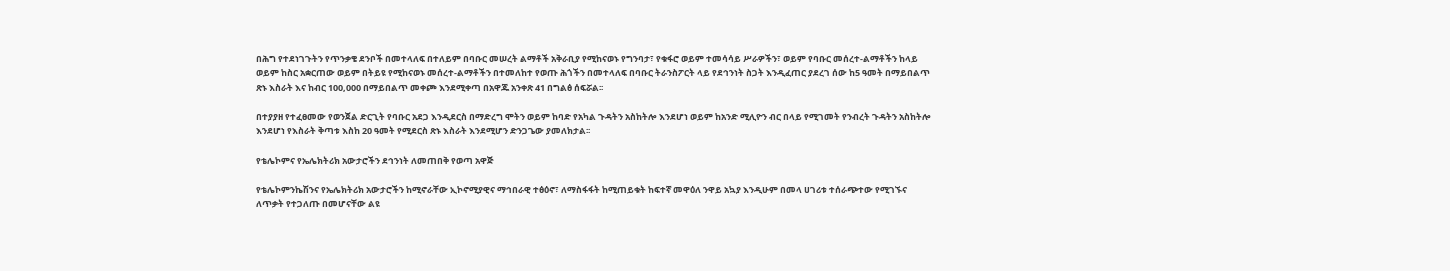በሕግ የተደነገጉትን የጥንቃቄ ደንቦች በመተላለፍ በተለይም በባቡር መሠረት ልማቶች አቅራቢያ የሚከናወኑ የግንባታ፣ የቁፋሮ ወይም ተመሳሳይ ሥራዎችን፣ ወይም የባቡር መሰረተ-ልማቶችን ከላይ ወይም ከስር አቋርጠው ወይም በትይዩ የሚከናወኑ መሰረተ-ልማቶችን በተመለከተ የወጡ ሕጎችን በመተላለፍ በባቡር ትራንስፖርት ላይ የደኅንነት ስጋት እንዲፈጠር ያደረገ ሰው ከ5 ዓመት በማይበልጥ ጽኑ እስራት እና ከብር 100,000 በማይበልጥ መቀጮ እንደሚቀጣ በአዋጁ አንቀጽ 41 በግልፅ ሰፍሯል፡፡

በተያያዘ የተፈፀመው የወንጀል ድርጊት የባቡር አደጋ እንዲደርስ በማድረግ ሞትን ወይም ከባድ የአካል ጉዳትን አስከትሎ እንደሆነ ወይም ከአንድ ሚሊዮን ብር በላይ የሚገመት የንብረት ጉዳትን አስከትሎ እንደሆነ የእስራት ቅጣቱ እስከ 20 ዓመት የሚደርስ ጽኑ እስራት እንደሚሆን ድንጋጌው ያመለክታል፡፡

የቴሌኮምና የኤሌክትሪክ አውታሮችን ደኅንነት ለመጠበቅ የወጣ አዋጅ

የቴሌኮምንኬሽንና የኤሌክትሪክ አውታሮችን ከሚኖራቸው ኢኮኖሚያዊና ማኅበራዊ ተፅዕኖ፣ ለማስፋፋት ከሚጠይቁት ከፍተኛ መዋዕለ ንዋይ አኳያ እንዲሁም በመላ ሀገሪቱ ተሰራጭተው የሚገኙና ለጥቃት የተጋለጡ በመሆናቸው ልዩ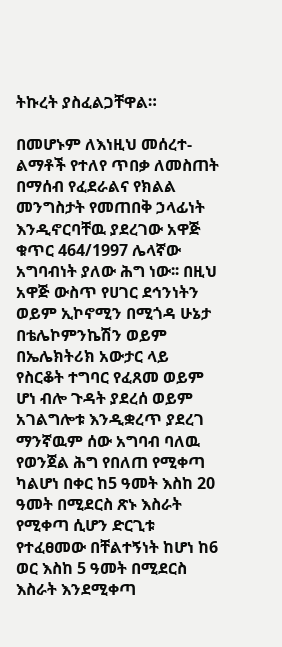ትኩረት ያስፈልጋቸዋል።

በመሆኑም ለእነዚህ መሰረተ-ልማቶች የተለየ ጥበቃ ለመስጠት በማሰብ የፈደራልና የክልል መንግስታት የመጠበቅ ኃላፊነት እንዲኖርባቸዉ ያደረገው አዋጅ ቁጥር 464/1997 ሌላኛው አግባብነት ያለው ሕግ ነው፡፡ በዚህ አዋጅ ውስጥ የሀገር ደኅንነትን ወይም ኢኮኖሚን በሚጎዳ ሁኔታ በቴሌኮምንኬሽን ወይም በኤሌክትሪክ አውታር ላይ የስርቆት ተግባር የፈጸመ ወይም ሆነ ብሎ ጉዳት ያደረሰ ወይም አገልግሎቱ እንዲቋረጥ ያደረገ ማንኛዉም ሰው አግባብ ባለዉ የወንጀል ሕግ የበለጠ የሚቀጣ ካልሆነ በቀር ከ5 ዓመት እስከ 20 ዓመት በሚደርስ ጽኑ እስራት የሚቀጣ ሲሆን ድርጊቱ የተፈፀመው በቸልተኝነት ከሆነ ከ6 ወር እስከ 5 ዓመት በሚደርስ እስራት እንደሚቀጣ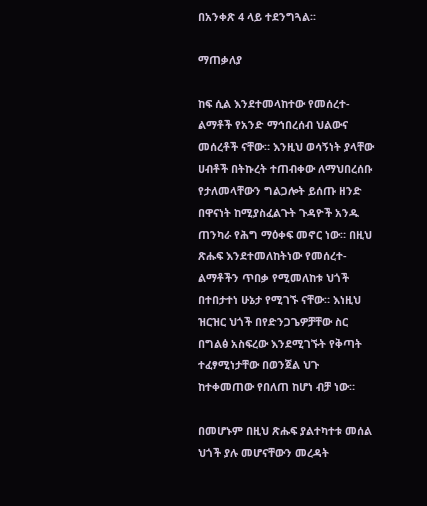በአንቀጽ 4 ላይ ተደንግጓል፡፡

ማጠቃለያ

ከፍ ሲል እንደተመላከተው የመሰረተ-ልማቶች የአንድ ማኅበረሰብ ህልውና መሰረቶች ናቸው። እንዚህ ወሳኝነት ያላቸው ሀብቶች በትኩረት ተጠብቀው ለማህበረሰቡ የታለመላቸውን ግልጋሎት ይሰጡ ዘንድ በዋናነት ከሚያስፈልጉት ጉዳዮች አንዱ ጠንካራ የሕግ ማዕቀፍ መኖር ነው። በዚህ ጽሑፍ እንደተመለከትነው የመሰረተ-ልማቶችን ጥበቃ የሚመለከቱ ህጎች በተበታተነ ሁኔታ የሚገኙ ናቸው። እነዚህ ዝርዝር ህጎች በየድንጋጌዎቻቸው ስር በግልፅ አስፍረው እንደሚገኙት የቅጣት ተፈፃሚነታቸው በወንጀል ህጉ ከተቀመጠው የበለጠ ከሆነ ብቻ ነው።

በመሆኑም በዚህ ጽሑፍ ያልተካተቱ መሰል ህጎች ያሉ መሆናቸውን መረዳት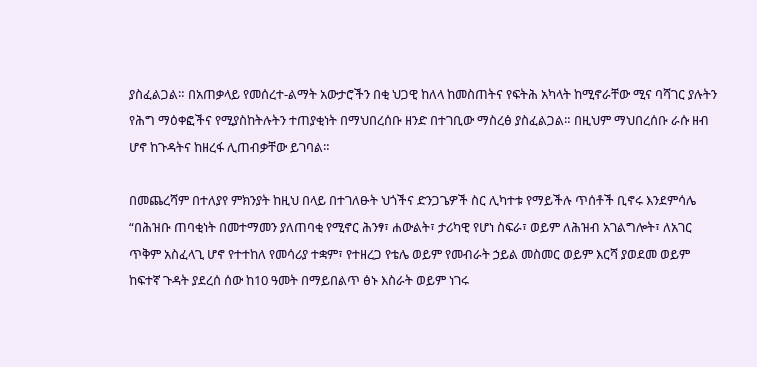ያስፈልጋል። በአጠቃላይ የመሰረተ-ልማት አውታሮችን በቂ ህጋዊ ከለላ ከመስጠትና የፍትሕ አካላት ከሚኖራቸው ሚና ባሻገር ያሉትን የሕግ ማዕቀፎችና የሚያስከትሉትን ተጠያቂነት በማህበረሰቡ ዘንድ በተገቢው ማስረፅ ያስፈልጋል። በዚህም ማህበረሰቡ ራሱ ዘብ ሆኖ ከጉዳትና ከዘረፋ ሊጠብቃቸው ይገባል።

በመጨረሻም በተለያየ ምክንያት ከዚህ በላይ በተገለፁት ህጎችና ድንጋጌዎች ስር ሊካተቱ የማይችሉ ጥሰቶች ቢኖሩ እንደምሳሌ “በሕዝቡ ጠባቂነት በመተማመን ያለጠባቂ የሚኖር ሕንፃ፣ ሐውልት፣ ታሪካዊ የሆነ ስፍራ፣ ወይም ለሕዝብ አገልግሎት፣ ለአገር ጥቅም አስፈላጊ ሆኖ የተተከለ የመሳሪያ ተቋም፣ የተዘረጋ የቴሌ ወይም የመብራት ኃይል መስመር ወይም እርሻ ያወደመ ወይም ከፍተኛ ጉዳት ያደረሰ ሰው ከ10 ዓመት በማይበልጥ ፅኑ እስራት ወይም ነገሩ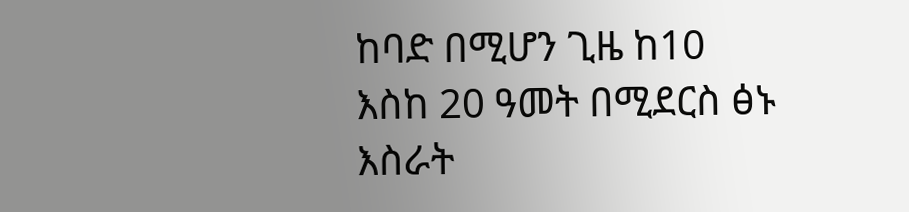ከባድ በሚሆን ጊዜ ከ10 እስከ 20 ዓመት በሚደርስ ፅኑ እስራት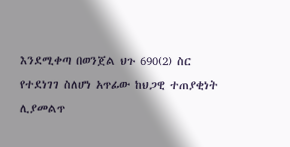እንደሚቀጣ በወንጀል ህጉ 690(2) ስር የተደነገገ ስለሆነ አጥፊው ከህጋዊ ተጠያቂነት ሊያመልጥ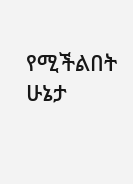የሚችልበት ሁኔታ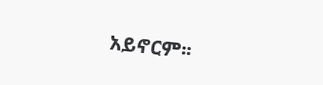አይኖርም፡፡